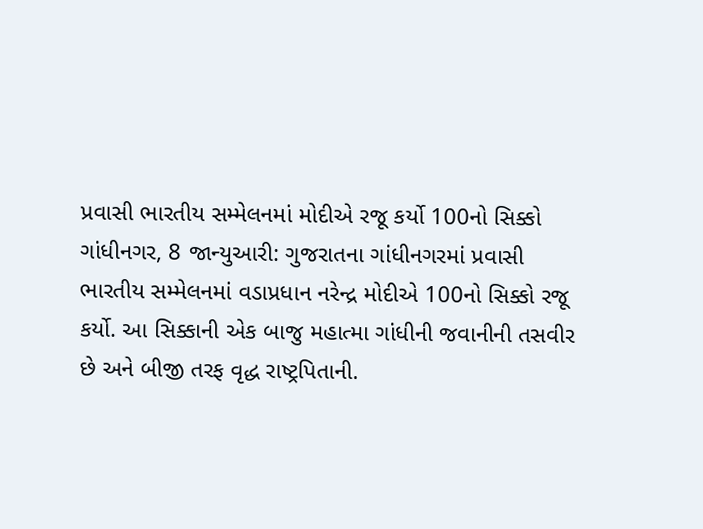પ્રવાસી ભારતીય સમ્મેલનમાં મોદીએ રજૂ કર્યો 100નો સિક્કો
ગાંધીનગર, 8 જાન્યુઆરી: ગુજરાતના ગાંધીનગરમાં પ્રવાસી ભારતીય સમ્મેલનમાં વડાપ્રધાન નરેન્દ્ર મોદીએ 100નો સિક્કો રજૂ કર્યો. આ સિક્કાની એક બાજુ મહાત્મા ગાંધીની જવાનીની તસવીર છે અને બીજી તરફ વૃદ્ધ રાષ્ટ્રપિતાની.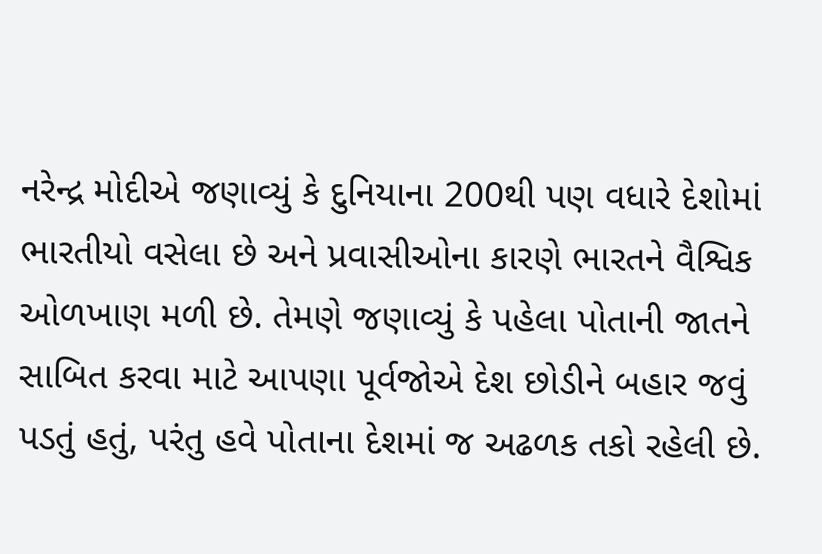નરેન્દ્ર મોદીએ જણાવ્યું કે દુનિયાના 200થી પણ વધારે દેશોમાં ભારતીયો વસેલા છે અને પ્રવાસીઓના કારણે ભારતને વૈશ્વિક ઓળખાણ મળી છે. તેમણે જણાવ્યું કે પહેલા પોતાની જાતને સાબિત કરવા માટે આપણા પૂર્વજોએ દેશ છોડીને બહાર જવું પડતું હતું, પરંતુ હવે પોતાના દેશમાં જ અઢળક તકો રહેલી છે.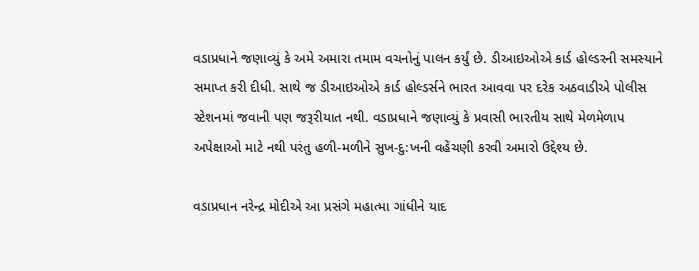વડાપ્રધાને જણાવ્યું કે અમે અમારા તમામ વચનોનું પાલન કર્યું છે. ડીઆઇઓએ કાર્ડ હોલ્ડરની સમસ્યાને સમાપ્ત કરી દીધી. સાથે જ ડીઆઇઓએ કાર્ડ હોલ્ડર્સને ભારત આવવા પર દરેક અઠવાડીએ પોલીસ સ્ટેશનમાં જવાની પણ જરૂરીયાત નથી. વડાપ્રધાને જણાવ્યું કે પ્રવાસી ભારતીય સાથે મેળમેળાપ અપેક્ષાઓ માટે નથી પરંતુ હળી-મળીને સુખ-દુ:ખની વહેંચણી કરવી અમારો ઉદ્દેશ્ય છે.

વડાપ્રધાન નરેન્દ્ર મોદીએ આ પ્રસંગે મહાત્મા ગાંધીને યાદ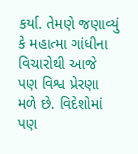કર્યા. તેમણે જણાવ્યું કે મહાત્મા ગાંધીના વિચારોથી આજે પણ વિશ્વ પ્રેરણા મળે છે. વિદેશોમાં પણ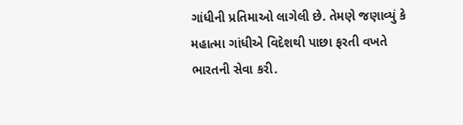ગાંધીની પ્રતિમાઓ લાગેલી છે. તેમણે જણાવ્યું કે મહાત્મા ગાંધીએ વિદેશથી પાછા ફરતી વખતે ભારતની સેવા કરી.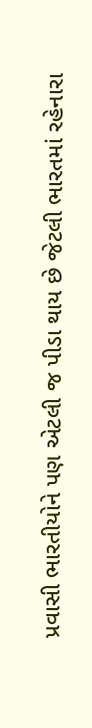પ્રવાસી ભારતીયોને પણ એટલી જ પીડા થાય છે જેટલી ભારતમાં રહેનારા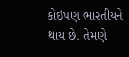કોઇપણ ભારતીયને થાય છે. તેમણે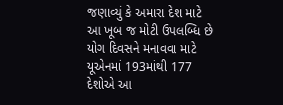જણાવ્યું કે અમારા દેશ માટે આ ખૂબ જ મોટી ઉપલબ્ધિ છે યોગ દિવસને મનાવવા માટે યૂએનમાં 193માંથી 177 દેશોએ આ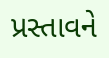પ્રસ્તાવને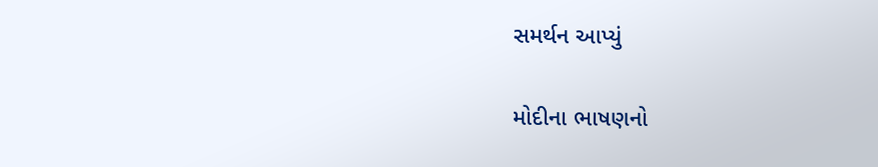સમર્થન આપ્યું

મોદીના ભાષણનો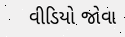વીડિયો જોવા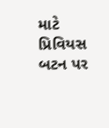માટે પ્રિવિયસ બટન પર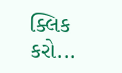ક્લિક કરો...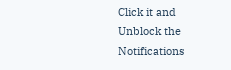Click it and Unblock the Notifications